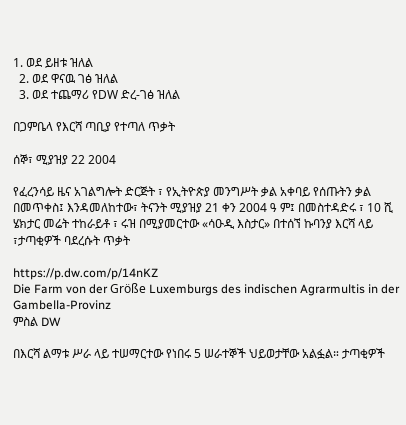1. ወደ ይዘቱ ዝለል
  2. ወደ ዋናዉ ገፅ ዝለል
  3. ወደ ተጨማሪ የDW ድረ-ገፅ ዝለል

በጋምቤላ የእርሻ ጣቢያ የተጣለ ጥቃት

ሰኞ፣ ሚያዝያ 22 2004

የፈረንሳይ ዜና አገልግሎት ድርጅት ፣ የኢትዮጵያ መንግሥት ቃል አቀባይ የሰጡትን ቃል በመጥቀስ፤ እንዳመለከተው፣ ትናንት ሚያዝያ 21 ቀን 2004 ዓ ም፤ በመስተዳድሩ ፣ 10 ሺ ሄክታር መሬት ተከራይቶ ፣ ሩዝ በሚያመርተው «ሳዑዲ እስታር» በተሰኘ ኩባንያ እርሻ ላይ ፣ታጣቂዎች ባደረሱት ጥቃት

https://p.dw.com/p/14nKZ
Die Farm von der Größe Luxemburgs des indischen Agrarmultis in der Gambella-Provinz
ምስል DW

በእርሻ ልማቱ ሥራ ላይ ተሠማርተው የነበሩ 5 ሠራተኞች ህይወታቸው አልፏል። ታጣቂዎች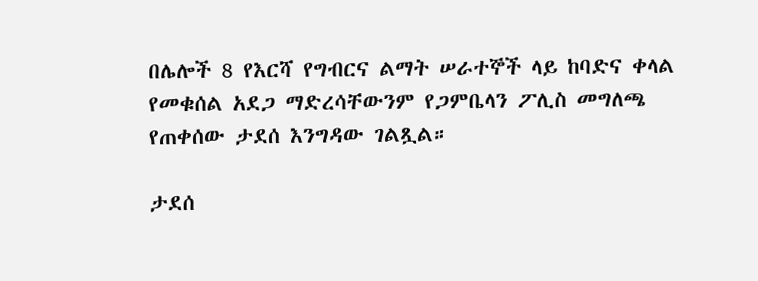በሌሎች 8 የእርሻ የግብርና ልማት ሠራተኞች ላይ ከባድና ቀላል የመቁሰል አደጋ ማድረሳቸውንም የጋምቤላን ፖሊስ መግለጫ የጠቀሰው ታደሰ እንግዳው ገልጿል።

ታደሰ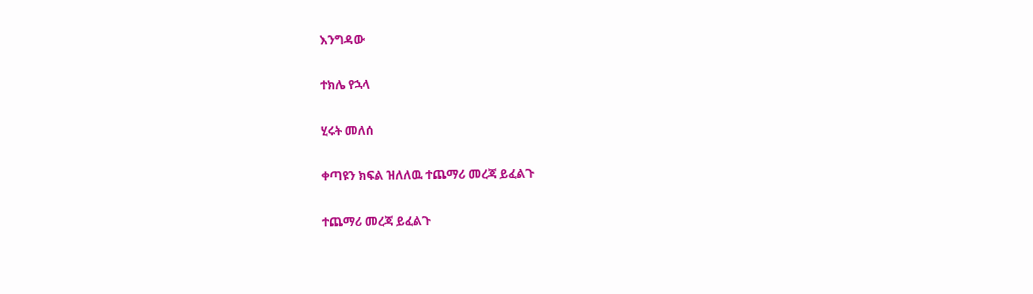እንግዳው

ተክሌ የኋላ

ሂሩት መለሰ

ቀጣዩን ክፍል ዝለለዉ ተጨማሪ መረጃ ይፈልጉ

ተጨማሪ መረጃ ይፈልጉ